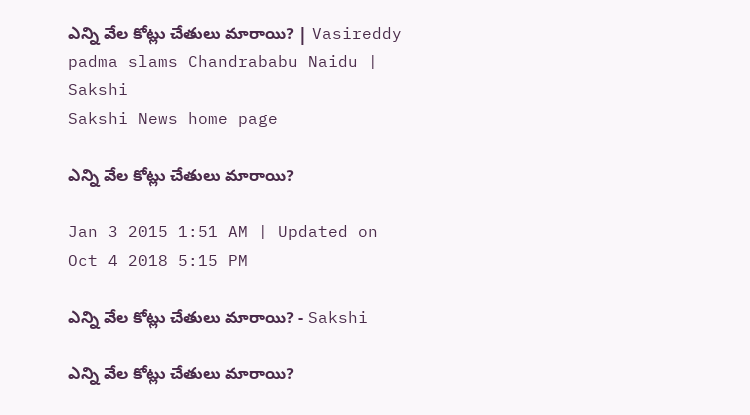ఎన్ని వేల కోట్లు చేతులు మారాయి? | Vasireddy padma slams Chandrababu Naidu | Sakshi
Sakshi News home page

ఎన్ని వేల కోట్లు చేతులు మారాయి?

Jan 3 2015 1:51 AM | Updated on Oct 4 2018 5:15 PM

ఎన్ని వేల కోట్లు చేతులు మారాయి? - Sakshi

ఎన్ని వేల కోట్లు చేతులు మారాయి?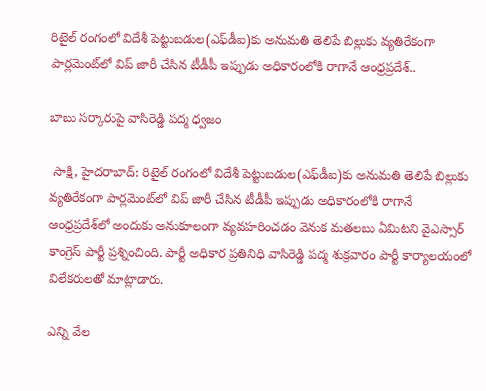రిటైల్ రంగంలో విదేశీ పెట్టుబడుల(ఎఫ్‌డీఐ)కు అనుమతి తెలిపే బిల్లుకు వ్యతిరేకంగా పార్లమెంట్‌లో విప్ జారీ చేసిన టీడీపీ ఇప్పుడు అధికారంలోకి రాగానే ఆంధ్రప్రదేశ్‌..

బాబు సర్కారుపై వాసిరెడ్డి పద్మ ధ్వజం

 సాక్షి, హైదరాబాద్: రిటైల్ రంగంలో విదేశీ పెట్టుబడుల(ఎఫ్‌డీఐ)కు అనుమతి తెలిపే బిల్లుకు వ్యతిరేకంగా పార్లమెంట్‌లో విప్ జారీ చేసిన టీడీపీ ఇప్పుడు అధికారంలోకి రాగానే ఆంధ్రప్రదేశ్‌లో అందుకు అనుకూలంగా వ్యవహరించడం వెనుక మతలబు ఏమిటని వైఎస్సార్ కాంగ్రెస్ పార్టీ ప్రశ్నించింది. పార్టీ అధికార ప్రతినిధి వాసిరెడ్డి పద్మ శుక్రవారం పార్టీ కార్యాలయంలో విలేకరులతో మాట్లాడారు.

ఎన్ని వేల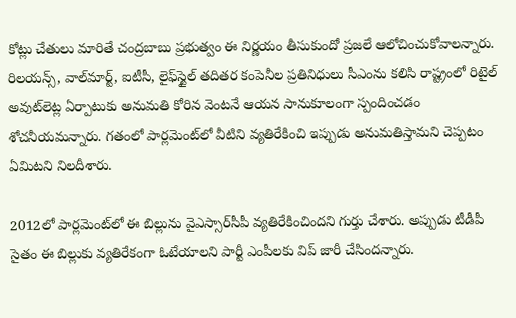కోట్లు చేతులు మారితే చంద్రబాబు ప్రభుత్వం ఈ నిర్ణయం తీసుకుందో ప్రజలే ఆలోచించుకోవాలన్నారు.  రిలయన్స్, వాల్‌మార్ట్, ఐటీసీ, లైఫ్‌స్టైల్ తదితర కంపెనీల ప్రతినిధులు సీఎంను కలిసి రాష్ట్రంలో రిటైల్ అవుట్‌లెట్ల ఏర్పాటుకు అనుమతి కోరిన వెంటనే ఆయన సానుకూలంగా స్పందించడం శోచనీయమన్నారు. గతంలో పార్లమెంట్‌లో వీటిని వ్యతిరేకించి ఇప్పుడు అనుమతిస్తామని చెప్పటం ఏమిటని నిలదీశారు.

2012లో పార్లమెంట్‌లో ఈ బిల్లును వైఎస్సార్‌సీపీ వ్యతిరేకించిందని గుర్తు చేశారు. అప్పుడు టీడీపీ సైతం ఈ బిల్లుకు వ్యతిరేకంగా ఓటేయాలని పార్టీ ఎంపీలకు విప్ జారీ చేసిందన్నారు.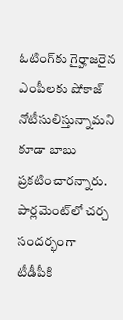ఓటింగ్‌కు గైర్హాజరైన ఎంపీలకు షోకాజ్ నోటీసులిస్తున్నామని కూడా బాబు ప్రకటించారన్నారు. పార్లమెంట్‌లో చర్చ సందర్భంగా టీడీపీకి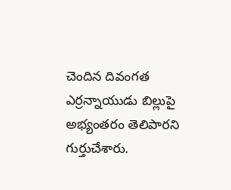చెందిన దివంగత ఎర్రన్నాయుడు బిల్లుపై అభ్యంతరం తెలిపారని గుర్తుచేశారు.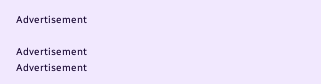Advertisement

Advertisement
Advertisement